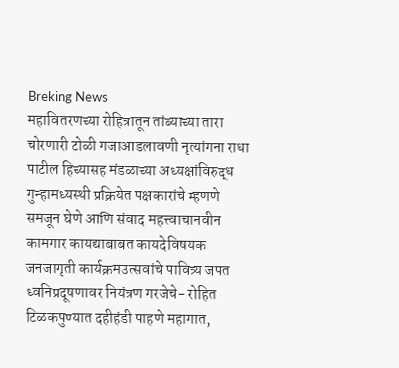Breking News
महावितरणच्या रोहित्रातून तांब्याच्या तारा चोरणारी टोळी गजाआडलावणी नृत्यांगना राधा पाटील हिच्यासह मंडळाच्या अध्यक्षांविरुद्ध गुन्हामध्यस्थी प्रक्रियेत पक्षकारांचे म्हणणे समजून घेणे आणि संवाद महत्त्वाचानवीन कामगार कायद्याबाबत कायदेविषयक जनजागृती कार्यक्रमउत्सवांचे पावित्र्य जपत ध्वनिप्रदूषणावर नियंत्रण गरजेचे- रोहित टिळकपुण्यात दहीहंडी पाहणे महागात,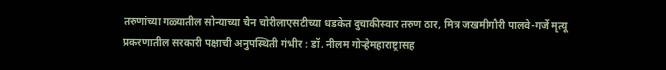तरुणांच्या गळ्यातील सोन्याच्या चैन चोरीलाएसटीच्या धडकेत दुचाकीस्वार तरुण ठार, मित्र जखमीगौरी पालवे-गर्जे मृत्यू प्रकरणातील सरकारी पक्षाची अनुपस्थिती गंभीर : डॉ. नीलम गोऱ्हेमहाराष्ट्रासह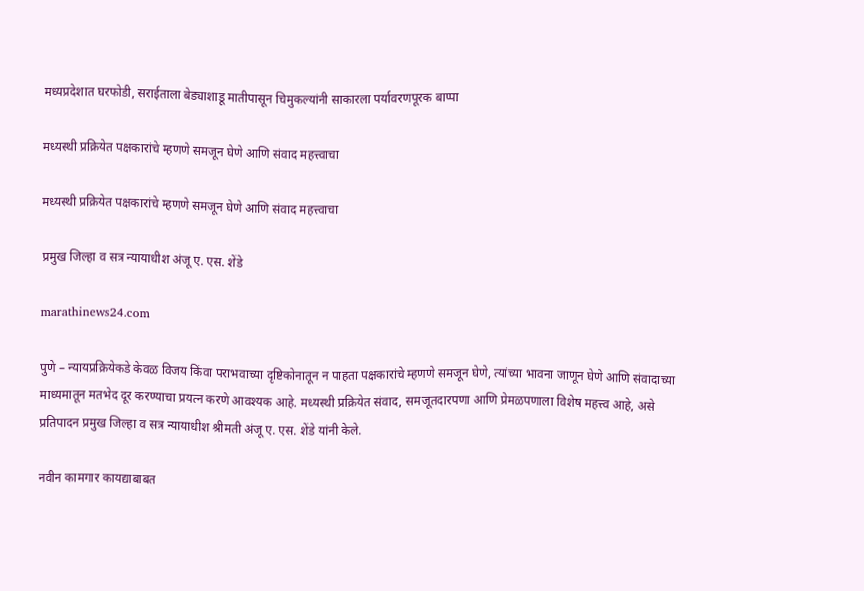मध्यप्रदेशात घरफोडी, सराईताला बेड्याशाडू मातीपासून चिमुकल्यांनी साकारला पर्यावरणपूरक बाप्पा

मध्यस्थी प्रक्रियेत पक्षकारांचे म्हणणे समजून घेणे आणि संवाद महत्त्वाचा

मध्यस्थी प्रक्रियेत पक्षकारांचे म्हणणे समजून घेणे आणि संवाद महत्त्वाचा

प्रमुख जिल्हा व सत्र न्यायाधीश अंजू ए. एस. शेंडे

marathinews24.com

पुणे – न्यायप्रक्रियेकडे केवळ विजय किंवा पराभवाच्या दृष्टिकोनातून न पाहता पक्षकारांचे म्हणणे समजून घेणे, त्यांच्या भावना जाणून घेणे आणि संवादाच्या माध्यमातून मतभेद दूर करण्याचा प्रयत्न करणे आवश्यक आहे. मध्यस्थी प्रक्रियेत संवाद, समजूतदारपणा आणि प्रेमळपणाला विशेष महत्त्व आहे, असे प्रतिपादन प्रमुख जिल्हा व सत्र न्यायाधीश श्रीमती अंजू ए. एस. शेंडे यांनी केले.

नवीन कामगार कायद्याबाबत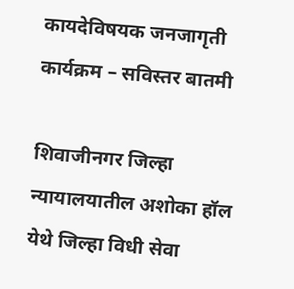कायदेविषयक जनजागृती कार्यक्रम – सविस्तर बातमी

शिवाजीनगर जिल्हा न्यायालयातील अशोका हॉल येथे जिल्हा विधी सेवा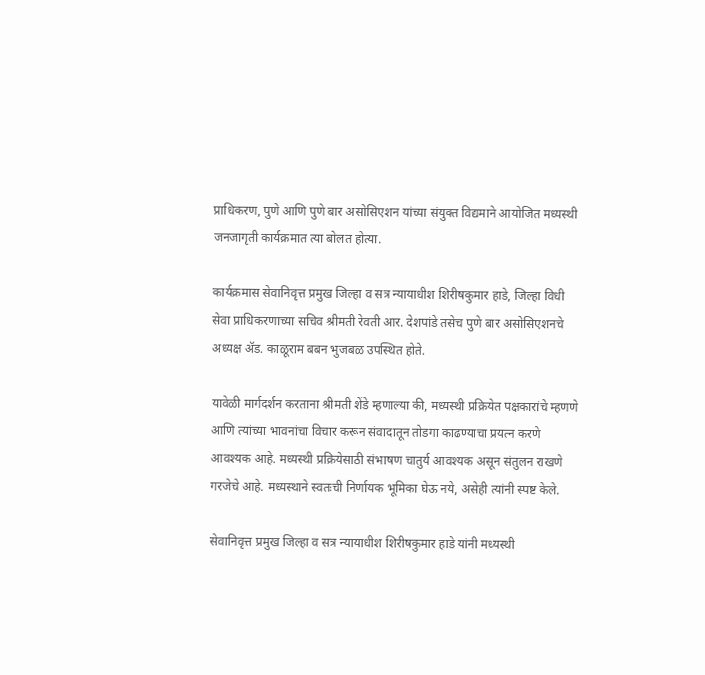प्राधिकरण, पुणे आणि पुणे बार असोसिएशन यांच्या संयुक्त विद्यमाने आयोजित मध्यस्थी जनजागृती कार्यक्रमात त्या बोलत होत्या.

कार्यक्रमास सेवानिवृत्त प्रमुख जिल्हा व सत्र न्यायाधीश शिरीषकुमार हाडे, जिल्हा विधी सेवा प्राधिकरणाच्या सचिव श्रीमती रेवती आर. देशपांडे तसेच पुणे बार असोसिएशनचे अध्यक्ष ॲड. काळूराम बबन भुजबळ उपस्थित होते.

यावेळी मार्गदर्शन करताना श्रीमती शेंडे म्हणाल्या की, मध्यस्थी प्रक्रियेत पक्षकारांचे म्हणणे आणि त्यांच्या भावनांचा विचार करून संवादातून तोडगा काढण्याचा प्रयत्न करणे आवश्यक आहे. मध्यस्थी प्रक्रियेसाठी संभाषण चातुर्य आवश्यक असून संतुलन राखणे गरजेचे आहे. मध्यस्थाने स्वतःची निर्णायक भूमिका घेऊ नये, असेही त्यांनी स्पष्ट केले.

सेवानिवृत्त प्रमुख जिल्हा व सत्र न्यायाधीश शिरीषकुमार हाडे यांनी मध्यस्थी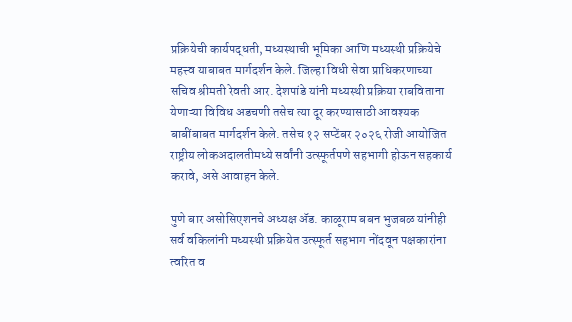प्रक्रियेची कार्यपद्धती, मध्यस्थाची भूमिका आणि मध्यस्थी प्रक्रियेचे महत्त्व याबाबत मार्गदर्शन केले. जिल्हा विधी सेवा प्राधिकरणाच्या सचिव श्रीमती रेवती आर. देशपांडे यांनी मध्यस्थी प्रक्रिया राबविताना येणाऱ्या विविध अडचणी तसेच त्या दूर करण्यासाठी आवश्यक बाबींबाबत मार्गदर्शन केले. तसेच १२ सप्टेंबर २०२६ रोजी आयोजित राष्ट्रीय लोकअदालतीमध्ये सर्वांनी उत्स्फूर्तपणे सहभागी होऊन सहकार्य करावे, असे आवाहन केले.

पुणे बार असोसिएशनचे अध्यक्ष ॲड. काळूराम बबन भुजबळ यांनीही सर्व वकिलांनी मध्यस्थी प्रक्रियेत उत्स्फूर्त सहभाग नोंदवून पक्षकारांना त्वरित व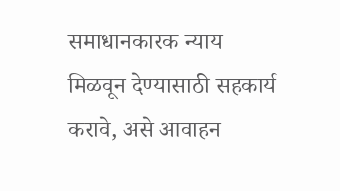समाधानकारक न्याय मिळवून देण्यासाठी सहकार्य करावे, असे आवाहन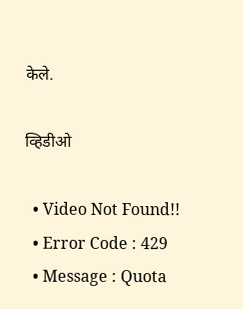केले.

व्हिडीओ

  • Video Not Found!!
  • Error Code : 429
  • Message : Quota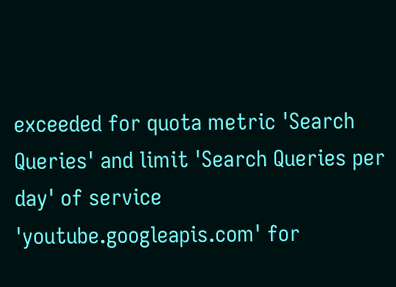exceeded for quota metric 'Search Queries' and limit 'Search Queries per day' of service 'youtube.googleapis.com' for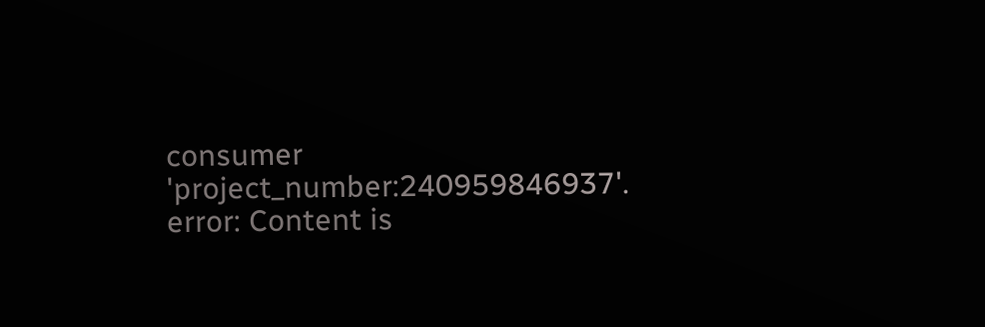consumer 'project_number:240959846937'.
error: Content is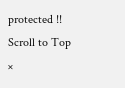protected !!
Scroll to Top
×